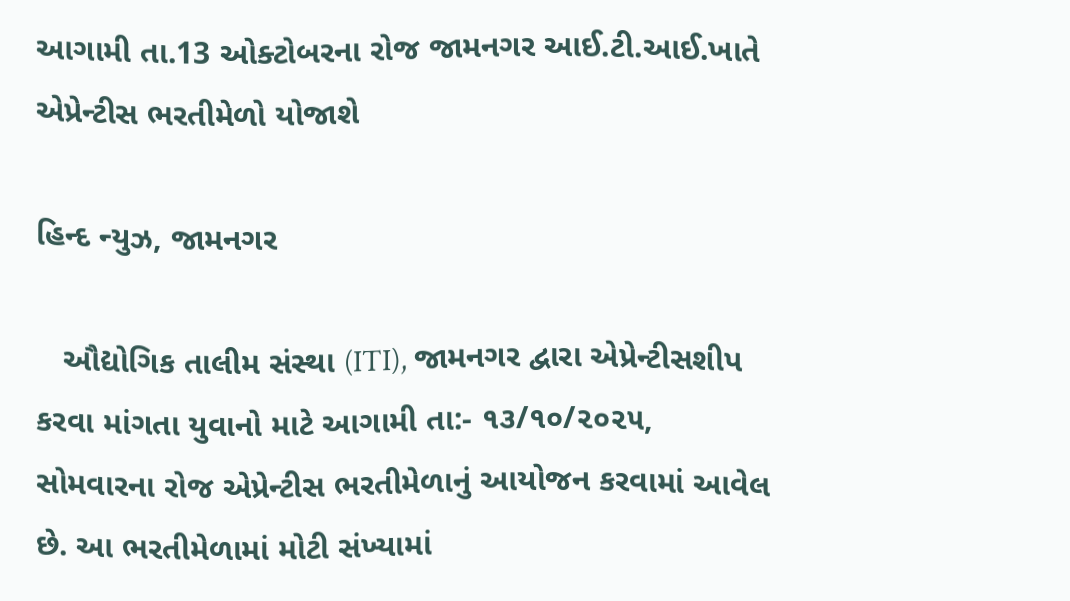આગામી તા.13 ઓક્ટોબરના રોજ જામનગર આઈ.ટી.આઈ.ખાતે એપ્રેન્ટીસ ભરતીમેળો યોજાશે

હિન્દ ન્યુઝ, જામનગર

   ઔદ્યોગિક તાલીમ સંસ્થા (ITI), જામનગર દ્વારા એપ્રેન્ટીસશીપ કરવા માંગતા યુવાનો માટે આગામી તા:- ૧૩/૧૦/૨૦૨૫, સોમવારના રોજ એપ્રેન્ટીસ ભરતીમેળાનું આયોજન કરવામાં આવેલ છે. આ ભરતીમેળામાં મોટી સંખ્યામાં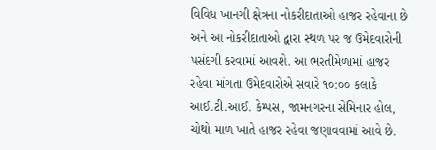વિવિધ ખાનગી ક્ષેત્રના નોકરીદાતાઓ હાજર રહેવાના છે અને આ નોકરીદાતાઓ દ્વારા સ્થળ પર જ ઉમેદવારોની પસંદગી કરવામાં આવશે. આ ભરતીમેળામાં હાજર રહેવા માંગતા ઉમેદવારોએ સવારે ૧૦:૦૦ કલાકે આઈ.ટી.આઈ. કેમ્પસ, જામનગરના સેમિનાર હોલ, ચોથો માળ ખાતે હાજર રહેવા જણાવવામાં આવે છે.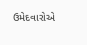ઉમેદવારોએ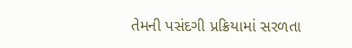તેમની પસંદગી પ્રક્રિયામાં સરળતા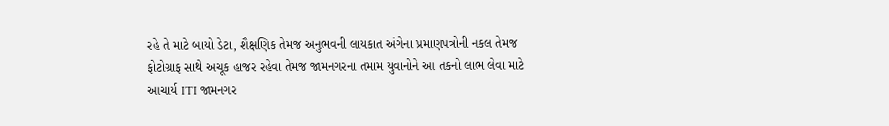રહે તે માટે બાયો ડેટા, શૈક્ષણિક તેમજ અનુભવની લાયકાત અંગેના પ્રમાણપત્રોની નકલ તેમજ ફોટોગ્રાફ સાથે અચૂક હાજર રહેવા તેમજ જામનગરના તમામ યુવાનોને આ તકનો લાભ લેવા માટે આચાર્ય ITI જામનગર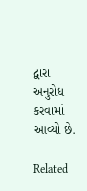દ્વારા અનુરોધ કરવામાં આવ્યો છે.

Related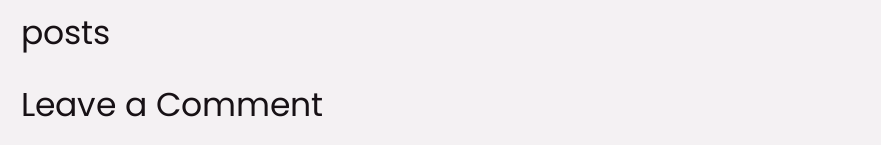posts

Leave a Comment